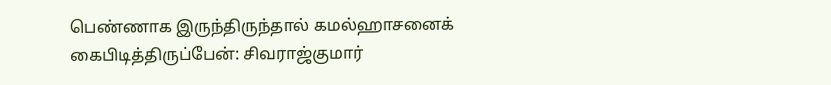பெண்ணாக இருந்திருந்தால் கமல்ஹாசனைக் கைபிடித்திருப்பேன்: சிவராஜ்குமார்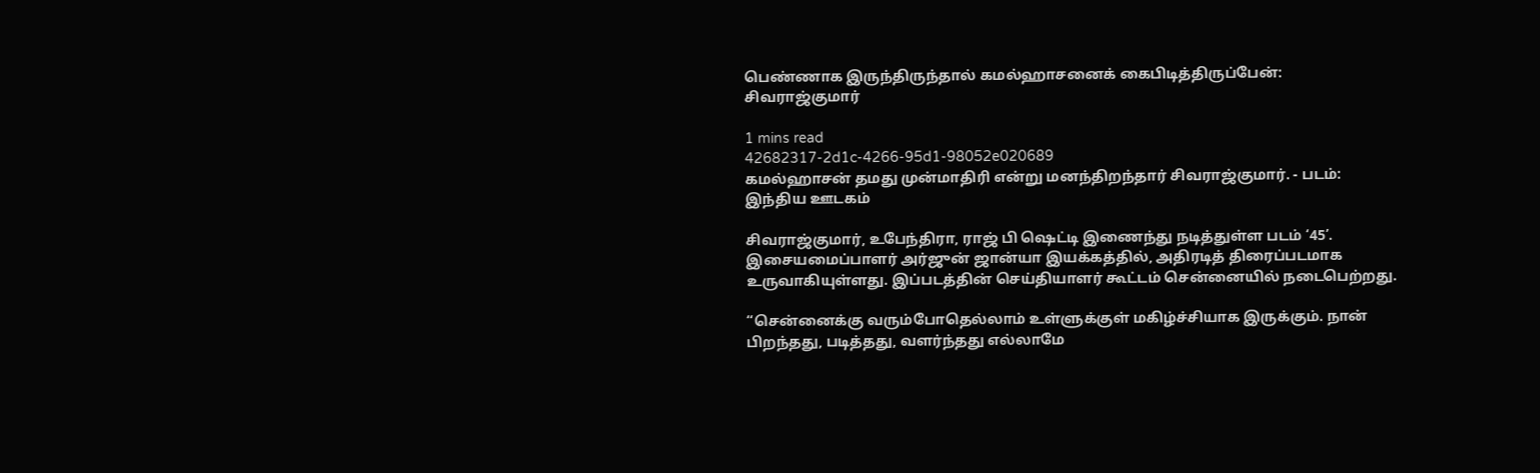பெண்ணாக இருந்திருந்தால் கமல்ஹாசனைக் கைபிடித்திருப்பேன்: சிவராஜ்குமார்

1 mins read
42682317-2d1c-4266-95d1-98052e020689
கமல்ஹாசன் தமது முன்மாதிரி என்று மனந்திறந்தார் சிவராஜ்குமார். - படம்: இந்திய ஊடகம்

சிவராஜ்குமார், உபேந்திரா, ராஜ் பி ஷெட்டி இணைந்து நடித்துள்ள படம் ‘45’. இசையமைப்பாளர் அர்ஜுன் ஜான்யா இயக்கத்தில், அதிரடித் திரைப்படமாக உருவாகியுள்ளது. இப்படத்தின் செய்தியாளர் கூட்டம் சென்னையில் நடைபெற்றது.

“சென்னைக்கு வரும்போதெல்லாம் உள்ளுக்குள் மகிழ்ச்சியாக இருக்கும். நான் பிறந்தது, படித்தது, வளர்ந்தது எல்லாமே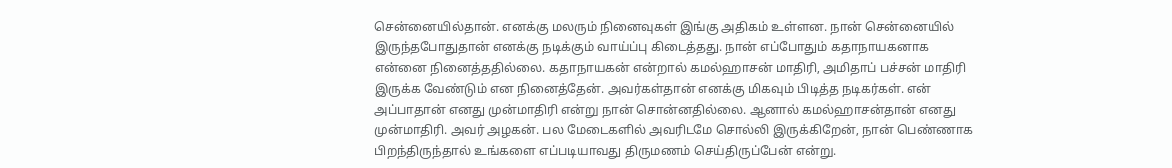சென்னையில்தான். எனக்கு மலரும் நினைவுகள் இங்கு அதிகம் உள்ளன. நான் சென்னையில் இருந்தபோதுதான் எனக்கு நடிக்கும் வாய்ப்பு கிடைத்தது. நான் எப்போதும் கதாநாயகனாக என்னை நினைத்ததில்லை. கதாநாயகன் என்றால் கமல்ஹாசன் மாதிரி, அமிதாப் பச்சன் மாதிரி இருக்க வேண்டும் என நினைத்தேன். அவர்கள்தான் எனக்கு மிகவும் பிடித்த நடிகர்கள். என் அப்பாதான் எனது முன்மாதிரி என்று நான் சொன்னதில்லை. ஆனால் கமல்ஹாசன்தான் எனது முன்மாதிரி. அவர் அழகன். பல மேடைகளில் அவரிடமே சொல்லி இருக்கிறேன், நான் பெண்ணாக பிறந்திருந்தால் உங்களை எப்படியாவது திருமணம் செய்திருப்பேன் என்று.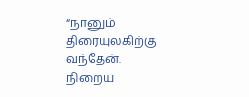“நானும் திரையுலகிற்கு வந்தேன். நிறைய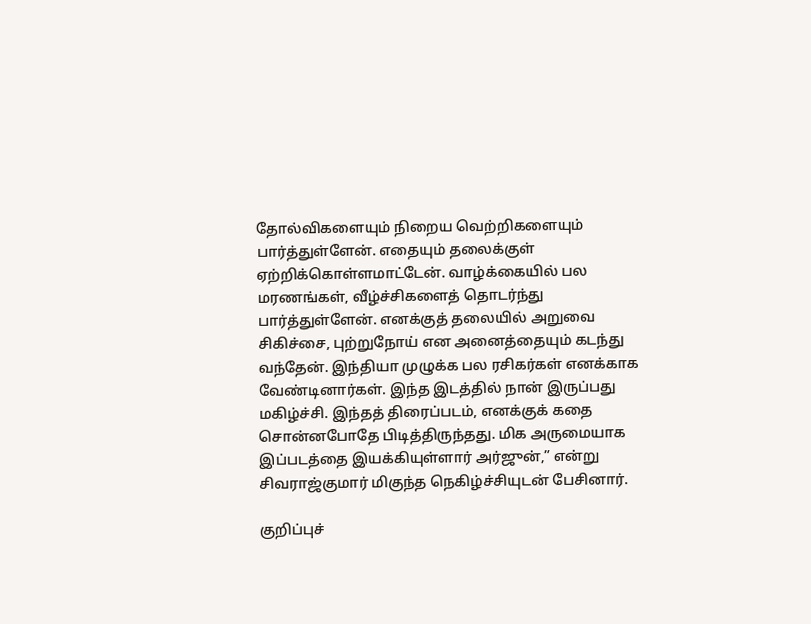தோல்விகளையும் நிறைய வெற்றிகளையும் பார்த்துள்ளேன். எதையும் தலைக்குள் ஏற்றிக்கொள்ளமாட்டேன். வாழ்க்கையில் பல மரணங்கள், வீழ்ச்சிகளைத் தொடர்ந்து பார்த்துள்ளேன். எனக்குத் தலையில் அறுவை சிகிச்சை, புற்றுநோய் என அனைத்தையும் கடந்து வந்தேன். இந்தியா முழுக்க பல ரசிகர்கள் எனக்காக வேண்டினார்கள். இந்த இடத்தில் நான் இருப்பது மகிழ்ச்சி. இந்தத் திரைப்படம், எனக்குக் கதை சொன்னபோதே பிடித்திருந்தது. மிக அருமையாக இப்படத்தை இயக்கியுள்ளார் அர்ஜுன்,” என்று சிவராஜ்குமார் மிகுந்த நெகிழ்ச்சியுடன் பேசினார்.

குறிப்புச்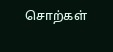சொற்கள்